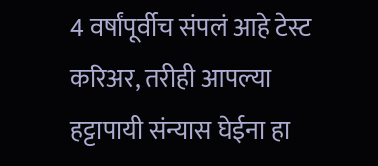4 वर्षांपूर्वीच संपलं आहे टेस्ट करिअर, तरीही आपल्या हट्टापायी संन्यास घेईना हा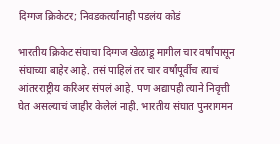दिग्गज क्रिकेटर; निवडकर्त्यांनाही पडलंय कोडं

भारतीय क्रिकेट संघाचा दिग्गज खेळाडू मागील चार वर्षांपासून संघाच्या बाहेर आहे. तसं पाहिलं तर चार वर्षांपूर्वीच त्याचं आंतरराष्ट्रीय करिअर संपलं आहे. पण अद्यापही त्याने निवृत्ती घेत असल्याचं जाहीर केलेलं नाही. भारतीय संघात पुनरागमन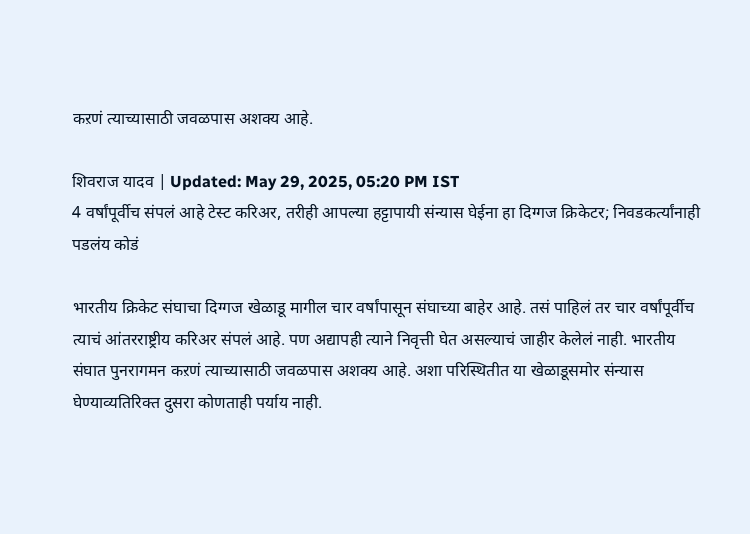कऱणं त्याच्यासाठी जवळपास अशक्य आहे.

शिवराज यादव | Updated: May 29, 2025, 05:20 PM IST
4 वर्षांपूर्वीच संपलं आहे टेस्ट करिअर, तरीही आपल्या हट्टापायी संन्यास घेईना हा दिग्गज क्रिकेटर; निवडकर्त्यांनाही पडलंय कोडं

भारतीय क्रिकेट संघाचा दिग्गज खेळाडू मागील चार वर्षांपासून संघाच्या बाहेर आहे. तसं पाहिलं तर चार वर्षांपूर्वीच त्याचं आंतरराष्ट्रीय करिअर संपलं आहे. पण अद्यापही त्याने निवृत्ती घेत असल्याचं जाहीर केलेलं नाही. भारतीय संघात पुनरागमन कऱणं त्याच्यासाठी जवळपास अशक्य आहे. अशा परिस्थितीत या खेळाडूसमोर संन्यास घेण्याव्यतिरिक्त दुसरा कोणताही पर्याय नाही.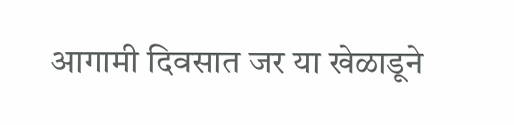आगामी दिवसात जर या खेळाडूने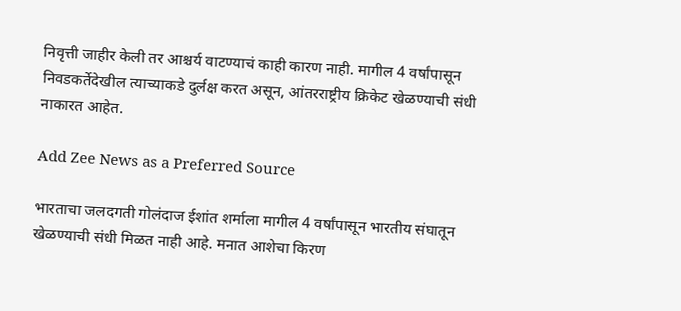निवृत्ती जाहीर केली तर आश्चर्य वाटण्याचं काही कारण नाही. मागील 4 वर्षांपासून निवडकर्तेदेखील त्याच्याकडे दुर्लक्ष करत असून, आंतरराष्ट्रीय क्रिकेट खेळण्याची संधी नाकारत आहेत.

Add Zee News as a Preferred Source

भारताचा जलदगती गोलंदाज ईशांत शर्माला मागील 4 वर्षांपासून भारतीय संघातून खेळण्याची संधी मिळत नाही आहे. मनात आशेचा किरण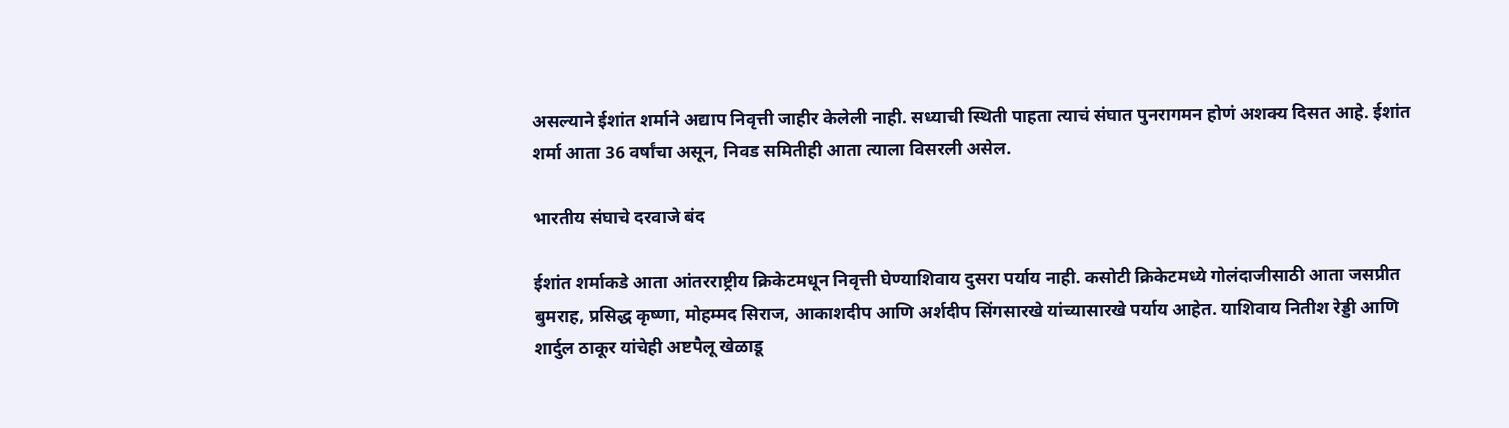असल्याने ईशांत शर्माने अद्याप निवृत्ती जाहीर केलेली नाही. सध्याची स्थिती पाहता त्याचं संघात पुनरागमन होणं अशक्य दिसत आहे. ईशांत शर्मा आता 36 वर्षांचा असून, निवड समितीही आता त्याला विसरली असेल.

भारतीय संघाचे दरवाजे बंद

ईशांत शर्माकडे आता आंतरराष्ट्रीय क्रिकेटमधून निवृत्ती घेण्याशिवाय दुसरा पर्याय नाही. कसोटी क्रिकेटमध्ये गोलंदाजीसाठी आता जसप्रीत बुमराह, प्रसिद्ध कृष्णा, मोहम्मद सिराज, आकाशदीप आणि अर्शदीप सिंगसारखे यांच्यासारखे पर्याय आहेत. याशिवाय नितीश रेड्डी आणि शार्दुल ठाकूर यांचेही अष्टपैलू खेळाडू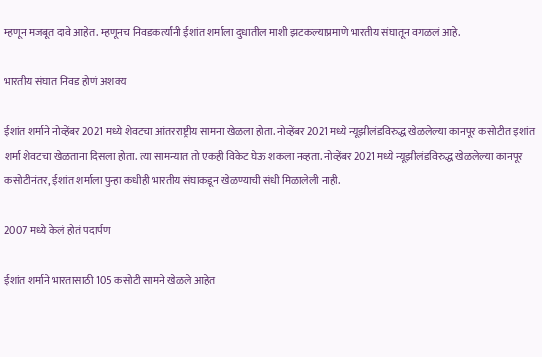म्हणून मजबूत दावे आहेत. म्हणूनच निवडकर्त्यांनी ईशांत शर्माला दुधातील माशी झटकल्याप्रमाणे भारतीय संघातून वगळलं आहे.

भारतीय संघात निवड होणं अशक्य

ईशांत शर्माने नोव्हेंबर 2021 मध्ये शेवटचा आंतरराष्ट्रीय सामना खेळला होता. नोव्हेंबर 2021 मध्ये न्यूझीलंडविरुद्ध खेळलेल्या कानपूर कसोटीत इशांत शर्मा शेवटचा खेळताना दिसला होता. त्या सामन्यात तो एकही विकेट घेऊ शकला नव्हता. नोव्हेंबर 2021 मध्ये न्यूझीलंडविरुद्ध खेळलेल्या कानपूर कसोटीनंतर, ईशांत शर्माला पुन्हा कधीही भारतीय संघाकडून खेळण्याची संधी मिळालेली नाही.

2007 मध्ये केलं होतं पदार्पण

ईशांत शर्माने भारतासाठी 105 कसोटी सामने खेळले आहेत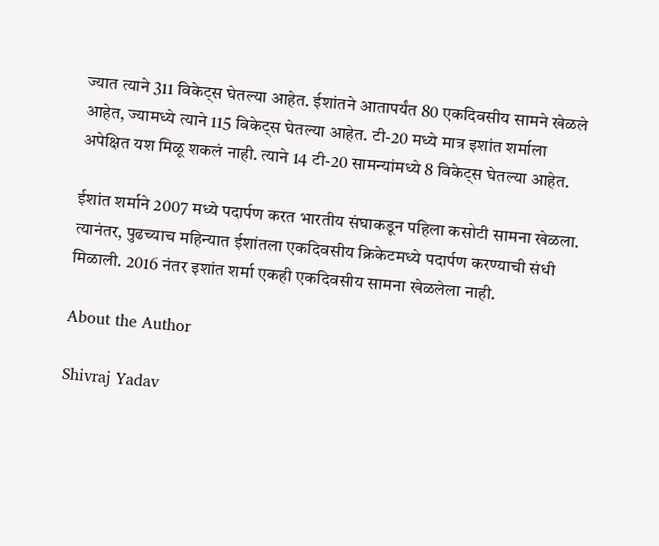ज्यात त्याने 311 विकेट्स घेतल्या आहेत. ईशांतने आतापर्यंत 80 एकदिवसीय सामने खेळले आहेत, ज्यामध्ये त्याने 115 विकेट्स घेतल्या आहेत. टी-20 मध्ये मात्र इशांत शर्माला अपेक्षित यश मिळू शकलं नाही. त्याने 14 टी-20 सामन्यांमध्ये 8 विकेट्स घेतल्या आहेत.

ईशांत शर्माने 2007 मध्ये पदार्पण करत भारतीय संघाकडून पहिला कसोटी सामना खेळला. त्यानंतर, पुढच्याच महिन्यात ईशांतला एकदिवसीय क्रिकेटमध्ये पदार्पण करण्याची संधी मिळाली. 2016 नंतर इशांत शर्मा एकही एकदिवसीय सामना खेळलेला नाही.

About the Author

Shivraj Yadav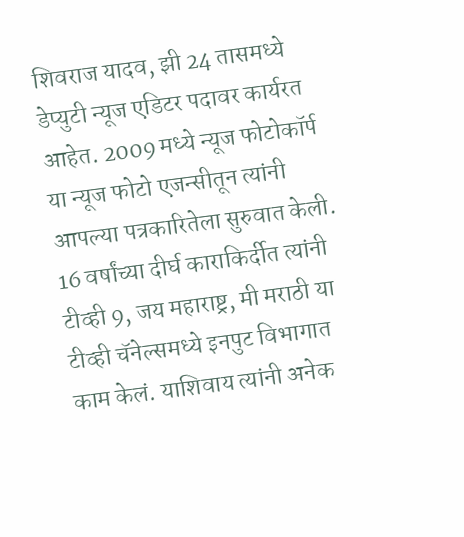शिवराज यादव, झी 24 तासमध्ये डेप्युटी न्यूज एडिटर पदावर कार्यरत आहेत. 2009 मध्ये न्यूज फोटोकॉर्प या न्यूज फोटो एजन्सीतून त्यांनी आपल्या पत्रकारितेला सुरुवात केली. 16 वर्षांच्या दीर्घ काराकिर्दीत त्यांनी  टीव्ही 9, जय महाराष्ट्र, मी मराठी या टीव्ही चॅनेल्समध्ये इनपुट विभागात काम केलं. याशिवाय त्यांनी अनेक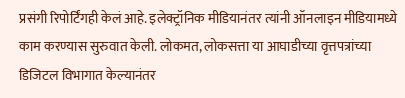प्रसंगी रिपोर्टिंगही केलं आहे. इलेक्ट्रॉनिक मीडियानंतर त्यांनी ऑनलाइन मीडियामध्ये काम करण्यास सुरुवात केली. लोकमत, लोकसत्ता या आघाडीच्या वृत्तपत्रांच्या डिजिटल विभागात केल्यानंतर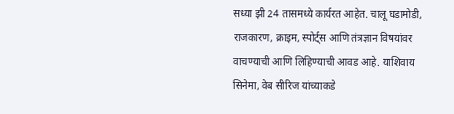सध्या झी 24 तासमध्ये कार्यरत आहेत. चालू घडामोडी, राजकारण, क्राइम, स्पोर्ट्स आणि तंत्रज्ञान विषयांवर वाचण्याची आणि लिहिण्याची आवड आहे. याशिवाय सिनेमा, वेब सीरिज यांच्याकडे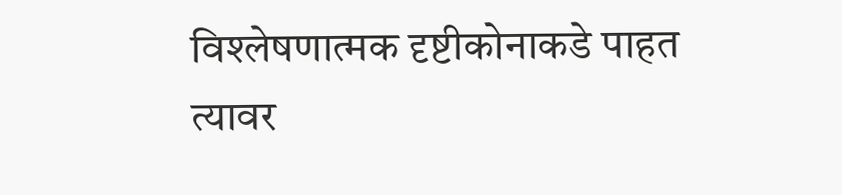विश्लेषणात्मक दृष्टीकोनाकडे पाहत त्यावर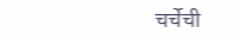चर्चेची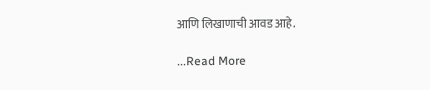आणि लिखाणाची आवड आहे.

...Read More